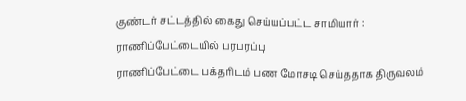குண்டர் சட்டத்தில் கைது செய்யப்பட்ட சாமியார் : ராணிப்பேட்டையில் பரபரப்பு
ராணிப்பேட்டை பக்தரிடம் பண மோசடி செய்ததாக திருவலம்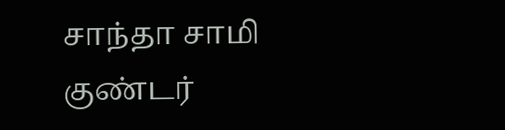சாந்தா சாமி குண்டர்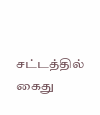சட்டத்தில் கைது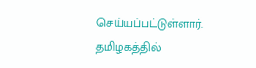செய்யப்பட்டுள்ளார். தமிழகத்தில்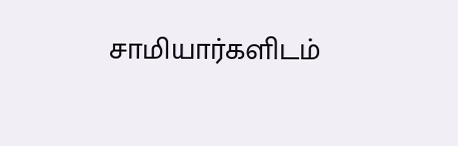சாமியார்களிடம்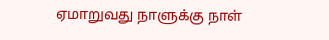ஏமாறுவது நாளுக்கு நாள்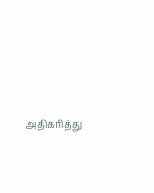அதிகரித்து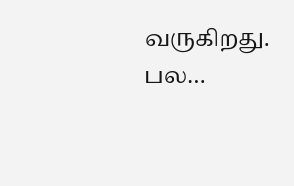வருகிறது. பல…